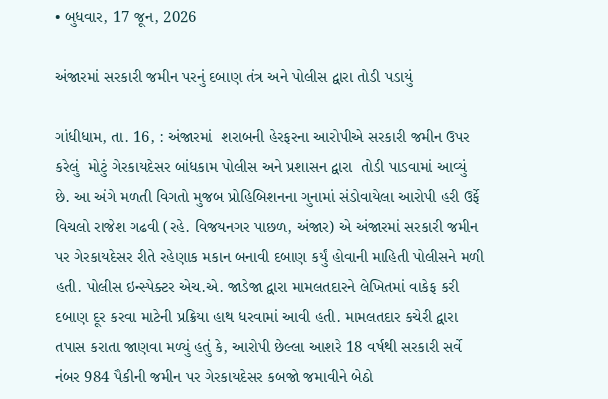• બુધવાર, 17 જૂન, 2026

અંજારમાં સરકારી જમીન પરનું દબાણ તંત્ર અને પોલીસ દ્વારા તોડી પડાયું

ગાંધીધામ, તા. 16, : અંજારમાં  શરાબની હેરફરના આરોપીએ સરકારી જમીન ઉપર  કરેલું  મોટું ગેરકાયદેસર બાંધકામ પોલીસ અને પ્રશાસન દ્વારા  તોડી પાડવામાં આવ્યું છે. આ અંગે મળતી વિગતો મુજબ પ્રોહિબિશનના ગુનામાં સંડોવાયેલા આરોપી હરી ઉર્ફે વિચલો રાજેશ ગઢવી (રહે. વિજયનગર પાછળ, અંજાર) એ અંજારમાં સરકારી જમીન પર ગેરકાયદેસર રીતે રહેણાક મકાન બનાવી દબાણ કર્યું હોવાની માહિતી પોલીસને મળી હતી. પોલીસ ઇન્સ્પેક્ટર એચ.એ. જાડેજા દ્વારા મામલતદારને લેખિતમાં વાકેફ કરી દબાણ દૂર કરવા માટેની પ્રક્રિયા હાથ ધરવામાં આવી હતી. મામલતદાર કચેરી દ્વારા તપાસ કરાતા જાણવા મળ્યું હતું કે, આરોપી છેલ્લા આશરે 18 વર્ષથી સરકારી સર્વે નંબર 984 પૈકીની જમીન પર ગેરકાયદેસર કબજો જમાવીને બેઠો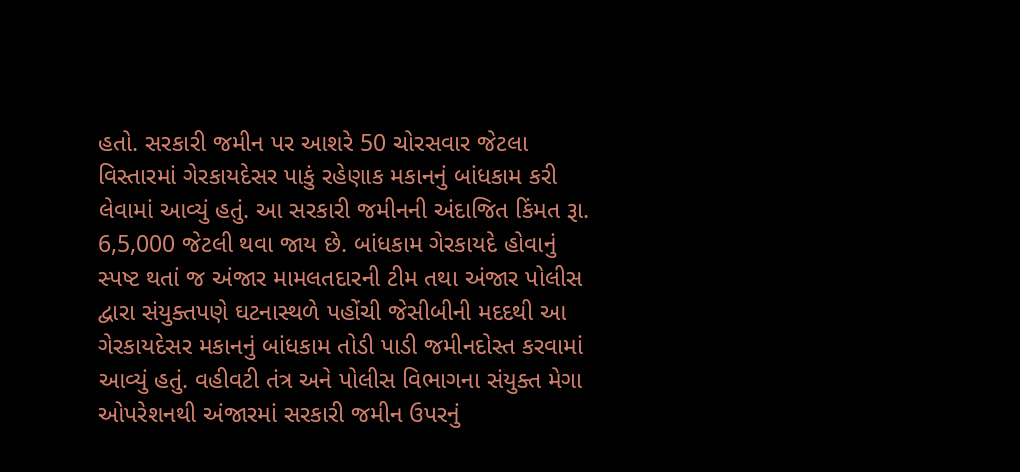હતો. સરકારી જમીન પર આશરે 50 ચોરસવાર જેટલા વિસ્તારમાં ગેરકાયદેસર પાકું રહેણાક મકાનનું બાંધકામ કરી લેવામાં આવ્યું હતું. આ સરકારી જમીનની અંદાજિત કિંમત રૂા. 6,5,000 જેટલી થવા જાય છે. બાંધકામ ગેરકાયદે હોવાનું સ્પષ્ટ થતાં જ અંજાર મામલતદારની ટીમ તથા અંજાર પોલીસ દ્વારા સંયુક્તપણે ઘટનાસ્થળે પહોંચી જેસીબીની મદદથી આ ગેરકાયદેસર મકાનનું બાંધકામ તોડી પાડી જમીનદોસ્ત કરવામાં આવ્યું હતું. વહીવટી તંત્ર અને પોલીસ વિભાગના સંયુક્ત મેગા ઓપરેશનથી અંજારમાં સરકારી જમીન ઉપરનું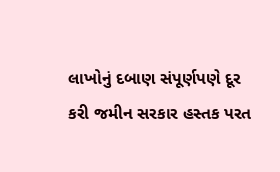લાખોનું દબાણ સંપૂર્ણપણે દૂર કરી જમીન સરકાર હસ્તક પરત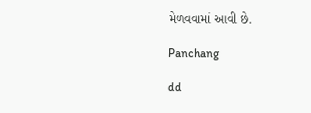મેળવવામાં આવી છે.

Panchang

dd